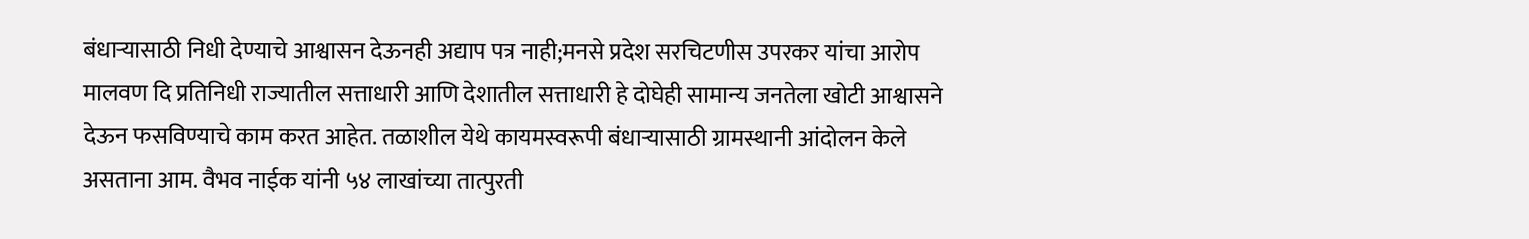बंधाऱ्यासाठी निधी देण्याचे आश्वासन देऊनही अद्याप पत्र नाही;मनसे प्रदेश सरचिटणीस उपरकर यांचा आरोप
मालवण दि प्रतिनिधी राज्यातील सत्ताधारी आणि देशातील सत्ताधारी हे दोघेही सामान्य जनतेला खोटी आश्वासने देऊन फसविण्याचे काम करत आहेत. तळाशील येथे कायमस्वरूपी बंधाऱ्यासाठी ग्रामस्थानी आंदोलन केले असताना आम. वैभव नाईक यांनी ५४ लाखांच्या तात्पुरती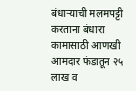बंधाऱ्याची मलमपट्टी करताना बंधारा कामासाठी आणखी आमदार फंडातून २५ लाख व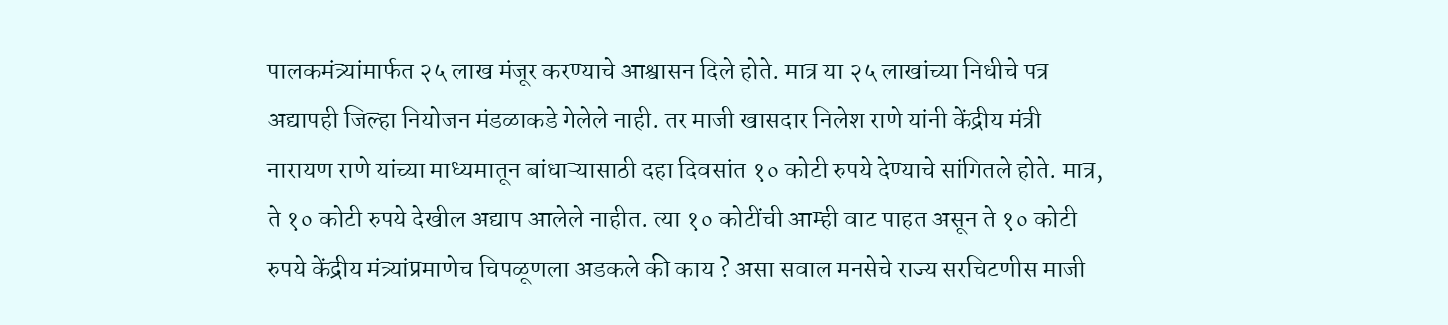पालकमंत्र्यांमार्फत २५ लाख मंजूर करण्याचे आश्वासन दिले होते. मात्र या २५ लाखांच्या निधीचे पत्र अद्यापही जिल्हा नियोजन मंडळाकडे गेलेले नाही. तर माजी खासदार निलेश राणे यांनी केंद्रीय मंत्री नारायण राणे यांच्या माध्यमातून बांधाऱ्यासाठी दहा दिवसांत १० कोटी रुपये देण्याचे सांगितले होते. मात्र, ते १० कोटी रुपये देखील अद्याप आलेले नाहीत. त्या १० कोटींची आम्ही वाट पाहत असून ते १० कोटी रुपये केंद्रीय मंत्र्यांप्रमाणेच चिपळूणला अडकले की काय ? असा सवाल मनसेचे राज्य सरचिटणीस माजी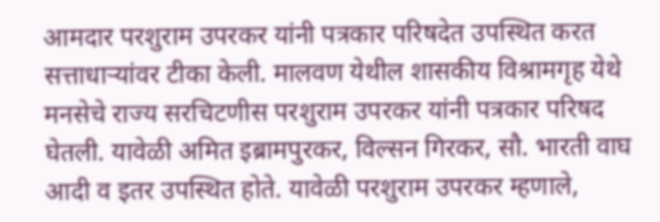आमदार परशुराम उपरकर यांनी पत्रकार परिषदेत उपस्थित करत सत्ताधाऱ्यांवर टीका केली. मालवण येथील शासकीय विश्रामगृह येथे मनसेचे राज्य सरचिटणीस परशुराम उपरकर यांनी पत्रकार परिषद घेतली. यावेळी अमित इब्रामपुरकर, विल्सन गिरकर, सौ. भारती वाघ आदी व इतर उपस्थित होते. यावेळी परशुराम उपरकर म्हणाले,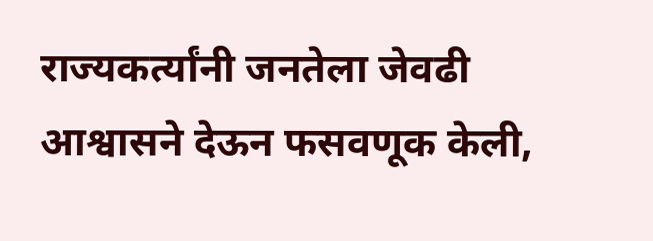राज्यकर्त्यांनी जनतेला जेवढी आश्वासने देऊन फसवणूक केली,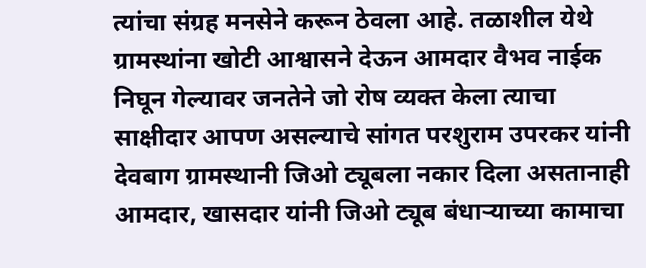त्यांचा संग्रह मनसेने करून ठेवला आहे. तळाशील येथे ग्रामस्थांना खोटी आश्वासने देऊन आमदार वैभव नाईक निघून गेल्यावर जनतेने जो रोष व्यक्त केला त्याचा साक्षीदार आपण असल्याचे सांगत परशुराम उपरकर यांनी देवबाग ग्रामस्थानी जिओ ट्यूबला नकार दिला असतानाही आमदार, खासदार यांनी जिओ ट्यूब बंधाऱ्याच्या कामाचा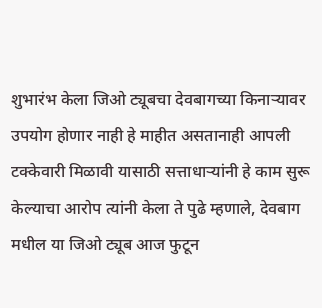शुभारंभ केला जिओ ट्यूबचा देवबागच्या किनाऱ्यावर उपयोग होणार नाही हे माहीत असतानाही आपली टक्केवारी मिळावी यासाठी सत्ताधाऱ्यांनी हे काम सुरू केल्याचा आरोप त्यांनी केला ते पुढे म्हणाले, देवबाग मधील या जिओ ट्यूब आज फुटून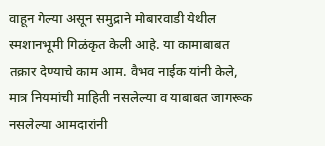वाहून गेल्या असून समुद्राने मोबारवाडी येथील स्मशानभूमी गिळंकृत केली आहे. या कामाबाबत तक्रार देण्याचे काम आम. वैभव नाईक यांनी केले, मात्र नियमांची माहिती नसलेल्या व याबाबत जागरूक नसलेल्या आमदारांनी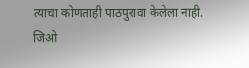त्याचा कोणताही पाठपुरावा केलेला नाही. जिओ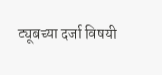ट्यूबच्या दर्जा विषयी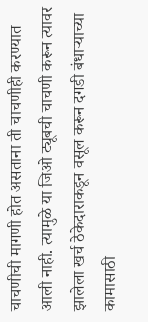चाचणीची मागणी होत असताना ती चाचणीही करण्यात आली नाही. त्यामुळे या जिओ ट्यूबची चाचणी करून त्यावर झालेला खर्च ठेकेदाराकडून वसूल करून दगडी बंधाऱ्याच्या कामासाठी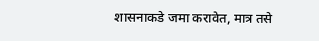शासनाकडे जमा करावेत, मात्र तसे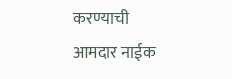करण्याची आमदार नाईक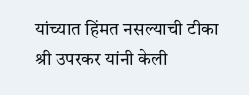यांच्यात हिंमत नसल्याची टीका श्री उपरकर यांनी केली